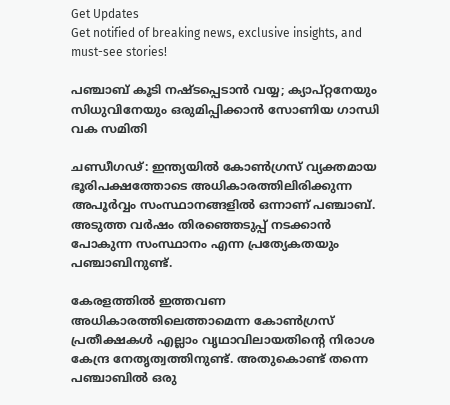Get Updates
Get notified of breaking news, exclusive insights, and must-see stories!

പഞ്ചാബ് കൂടി നഷ്ടപ്പെടാന്‍ വയ്യ; ക്യാപ്റ്റനേയും സിധുവിനേയും ഒരുമിപ്പിക്കാന്‍ സോണിയ ഗാന്ധി വക സമിതി

ചണ്ഡീഗഢ്: ഇന്ത്യയില്‍ കോണ്‍ഗ്രസ് വ്യക്തമായ ഭൂരിപക്ഷത്തോടെ അധികാരത്തിലിരിക്കുന്ന അപൂര്‍വ്വം സംസ്ഥാനങ്ങളില്‍ ഒന്നാണ് പഞ്ചാബ്. അടുത്ത വര്‍ഷം തിരഞ്ഞെടുപ്പ് നടക്കാന്‍ പോകുന്ന സംസ്ഥാനം എന്ന പ്രത്യേകതയും പഞ്ചാബിനുണ്ട്.

കേരളത്തില്‍ ഇത്തവണ അധികാരത്തിലെത്താമെന്ന കോണ്‍ഗ്രസ് പ്രതീക്ഷകള്‍ എല്ലാം വൃഥാവിലായതിന്റെ നിരാശ കേന്ദ്ര നേതൃത്വത്തിനുണ്ട്. അതുകൊണ്ട് തന്നെ പഞ്ചാബില്‍ ഒരു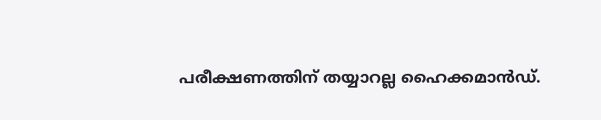പരീക്ഷണത്തിന് തയ്യാറല്ല ഹൈക്കമാന്‍ഡ്.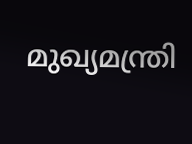മുഖ്യമന്ത്രി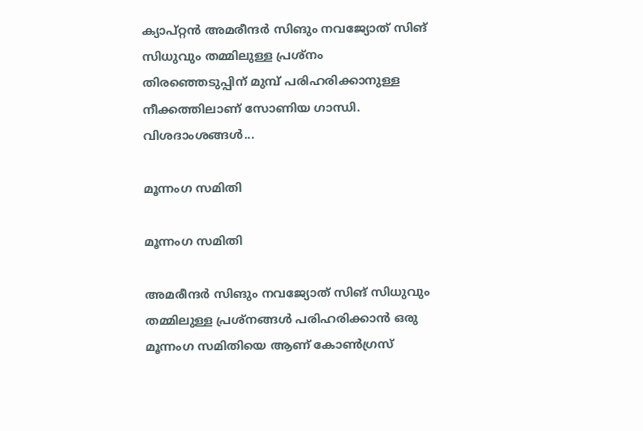ക്യാപ്റ്റന്‍ അമരീന്ദര്‍ സിങും നവജ്യോത് സിങ് സിധുവും തമ്മിലുള്ള പ്രശ്‌നം തിരഞ്ഞെടുപ്പിന് മുമ്പ് പരിഹരിക്കാനുള്ള നീക്കത്തിലാണ് സോണിയ ഗാന്ധി. വിശദാംശങ്ങൾ...

മൂന്നംഗ സമിതി

മൂന്നംഗ സമിതി

അമരീന്ദര്‍ സിങും നവജ്യോത് സിങ് സിധുവും തമ്മിലുള്ള പ്രശ്‌നങ്ങള്‍ പരിഹരിക്കാന്‍ ഒരു മൂന്നംഗ സമിതിയെ ആണ് കോണ്‍ഗ്രസ്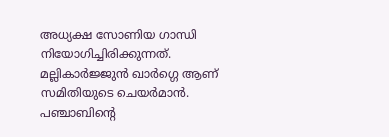അധ്യക്ഷ സോണിയ ഗാന്ധി നിയോഗിച്ചിരിക്കുന്നത്. മല്ലികാര്‍ജ്ജുന്‍ ഖാര്‍ഗ്ഗെ ആണ് സമിതിയുടെ ചെയര്‍മാന്‍. പഞ്ചാബിന്റെ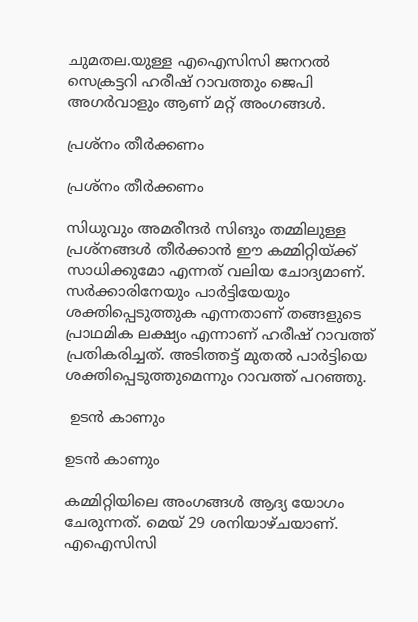ചുമതല.യുള്ള എഐസിസി ജനറല്‍ സെക്രട്ടറി ഹരീഷ് റാവത്തും ജെപി അഗര്‍വാളും ആണ് മറ്റ് അംഗങ്ങള്‍.

പ്രശ്‌നം തീര്‍ക്കണം

പ്രശ്‌നം തീര്‍ക്കണം

സിധുവും അമരീന്ദര്‍ സിങും തമ്മിലുള്ള പ്രശ്‌നങ്ങള്‍ തീര്‍ക്കാന്‍ ഈ കമ്മിറ്റിയ്ക്ക് സാധിക്കുമോ എന്നത് വലിയ ചോദ്യമാണ്. സര്‍ക്കാരിനേയും പാര്‍ട്ടിയേയും ശക്തിപ്പെടുത്തുക എന്നതാണ് തങ്ങളുടെ പ്രാഥമിക ലക്ഷ്യം എന്നാണ് ഹരീഷ് റാവത്ത് പ്രതികരിച്ചത്. അടിത്തട്ട് മുതല്‍ പാര്‍ട്ടിയെ ശക്തിപ്പെടുത്തുമെന്നും റാവത്ത് പറഞ്ഞു.

 ഉടന്‍ കാണും

ഉടന്‍ കാണും

കമ്മിറ്റിയിലെ അംഗങ്ങള്‍ ആദ്യ യോഗം ചേരുന്നത്. മെയ് 29 ശനിയാഴ്ചയാണ്. എഐസിസി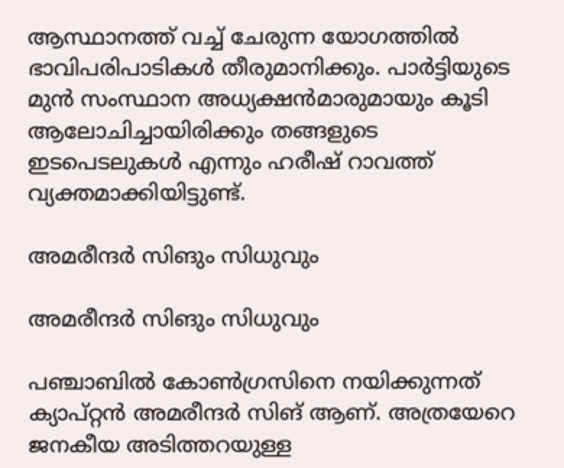ആസ്ഥാനത്ത് വച്ച് ചേരുന്ന യോഗത്തില്‍ ഭാവിപരിപാടികള്‍ തീരുമാനിക്കും. പാര്‍ട്ടിയുടെ മുന്‍ സംസ്ഥാന അധ്യക്ഷന്‍മാരുമായും കൂടി ആലോചിച്ചായിരിക്കും തങ്ങളുടെ ഇടപെടലുകള്‍ എന്നും ഹരീഷ് റാവത്ത് വ്യക്തമാക്കിയിട്ടുണ്ട്.

അമരീന്ദര്‍ സിങും സിധുവും

അമരീന്ദര്‍ സിങും സിധുവും

പഞ്ചാബില്‍ കോണ്‍ഗ്രസിനെ നയിക്കുന്നത് ക്യാപ്റ്റന്‍ അമരീന്ദര്‍ സിങ് ആണ്. അത്രയേറെ ജനകീയ അടിത്തറയുള്ള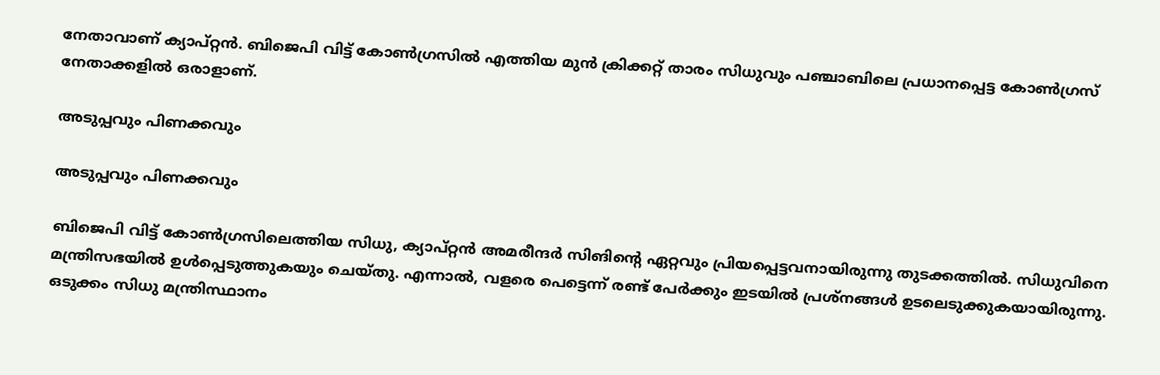നേതാവാണ് ക്യാപ്റ്റന്‍. ബിജെപി വിട്ട് കോണ്‍ഗ്രസില്‍ എത്തിയ മുന്‍ ക്രിക്കറ്റ് താരം സിധുവും പഞ്ചാബിലെ പ്രധാനപ്പെട്ട കോണ്‍ഗ്രസ് നേതാക്കളില്‍ ഒരാളാണ്.

അടുപ്പവും പിണക്കവും

അടുപ്പവും പിണക്കവും

ബിജെപി വിട്ട് കോണ്‍ഗ്രസിലെത്തിയ സിധു, ക്യാപ്റ്റന്‍ അമരീന്ദര്‍ സിങിന്റെ ഏറ്റവും പ്രിയപ്പെട്ടവനായിരുന്നു തുടക്കത്തില്‍. സിധുവിനെ മന്ത്രിസഭയില്‍ ഉള്‍പ്പെടുത്തുകയും ചെയ്തു. എന്നാല്‍, വളരെ പെട്ടെന്ന് രണ്ട് പേര്‍ക്കും ഇടയില്‍ പ്രശ്‌നങ്ങള്‍ ഉടലെടുക്കുകയായിരുന്നു. ഒടുക്കം സിധു മന്ത്രിസ്ഥാനം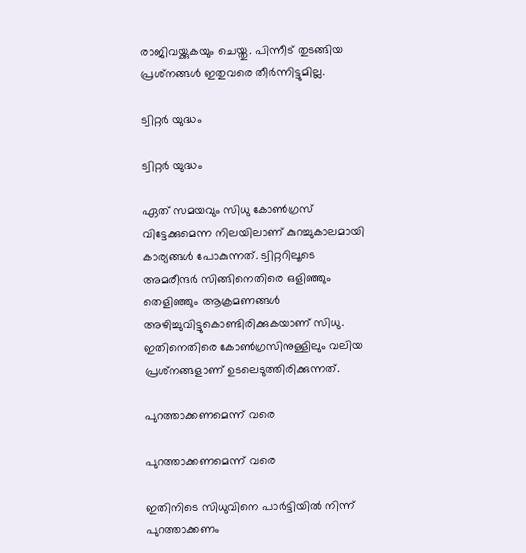രാജിവയ്ക്കുകയും ചെയ്തു. പിന്നീട് തുടങ്ങിയ പ്രശ്‌നങ്ങള്‍ ഇതുവരെ തീര്‍ന്നിട്ടുമില്ല.

ട്വിറ്റര്‍ യുദ്ധം

ട്വിറ്റര്‍ യുദ്ധം

ഏത് സമയവും സിധു കോണ്‍ഗ്രസ് വിട്ടേക്കുമെന്ന നിലയിലാണ് കുറച്ചുകാലമായി കാര്യങ്ങള്‍ പോകുന്നത്. ട്വിറ്ററിലൂടെ അമരീന്ദര്‍ സിങ്ങിനെതിരെ ഒളിഞ്ഞും തെളിഞ്ഞും ആക്രമണങ്ങള്‍ അഴിച്ചുവിട്ടുകൊണ്ടിരിക്കുകയാണ് സിധു. ഇതിനെതിരെ കോണ്‍ഗ്രസിനുള്ളിലും വലിയ പ്രശ്‌നങ്ങളാണ് ഉടലെടുത്തിരിക്കുന്നത്.

പുറത്താക്കണമെന്ന് വരെ

പുറത്താക്കണമെന്ന് വരെ

ഇതിനിടെ സിധുവിനെ പാര്‍ട്ടിയില്‍ നിന്ന് പുറത്താക്കണം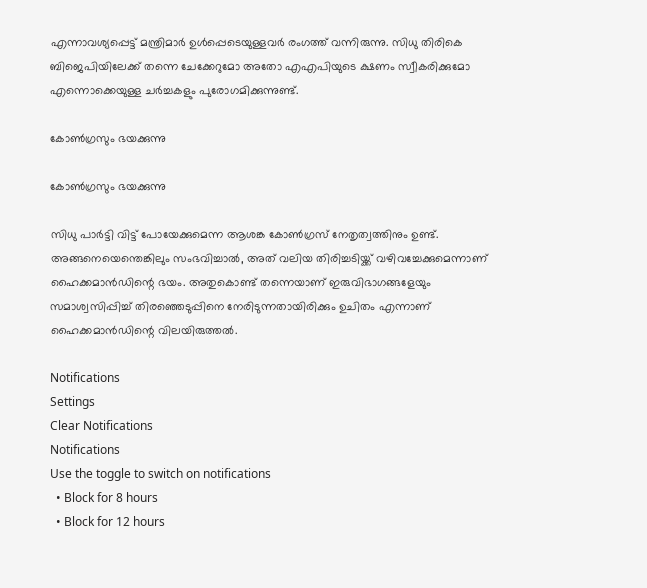എന്നാവശ്യപ്പെട്ട് മന്ത്രിമാര്‍ ഉള്‍പ്പെടെയുള്ളവര്‍ രംഗത്ത് വന്നിരുന്നു. സിധു തിരികെ ബിജെപിയിലേക്ക് തന്നെ ചേക്കേറുമോ അതോ എഎപിയുടെ ക്ഷണം സ്വീകരിക്കുമോ എന്നൊക്കെയുള്ള ചര്‍ച്ചകളും പുരോഗമിക്കുന്നുണ്ട്.

കോണ്‍ഗ്രസും ഭയക്കുന്നു

കോണ്‍ഗ്രസും ഭയക്കുന്നു

സിധു പാര്‍ട്ടി വിട്ട് പോയേക്കുമെന്ന ആശങ്ക കോണ്‍ഗ്രസ് നേതൃത്വത്തിനും ഉണ്ട്. അങ്ങനെയെന്തെങ്കിലും സംഭവിച്ചാല്‍, അത് വലിയ തിരിച്ചടിയ്ക്ക് വഴിവച്ചേക്കുമെന്നാണ് ഹൈക്കമാന്‍ഡിന്റെ ഭയം. അതുകൊണ്ട് തന്നെയാണ് ഇരുവിഭാഗങ്ങളേയും സമാശ്വസിപ്പിച്ച് തിരഞ്ഞെടുപ്പിനെ നേരിടുന്നതായിരിക്കും ഉചിതം എന്നാണ് ഹൈക്കമാന്‍ഡിന്റെ വിലയിരുത്തല്‍.

Notifications
Settings
Clear Notifications
Notifications
Use the toggle to switch on notifications
  • Block for 8 hours
  • Block for 12 hours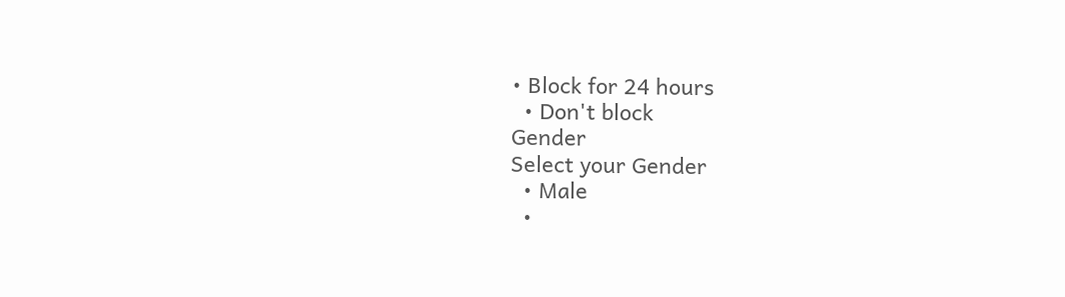• Block for 24 hours
  • Don't block
Gender
Select your Gender
  • Male
  •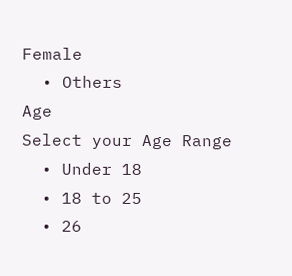Female
  • Others
Age
Select your Age Range
  • Under 18
  • 18 to 25
  • 26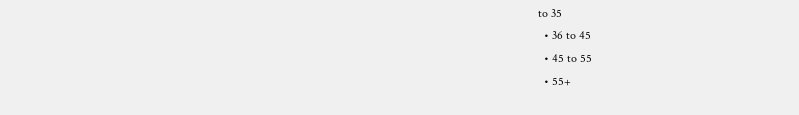to 35
  • 36 to 45
  • 45 to 55
  • 55+